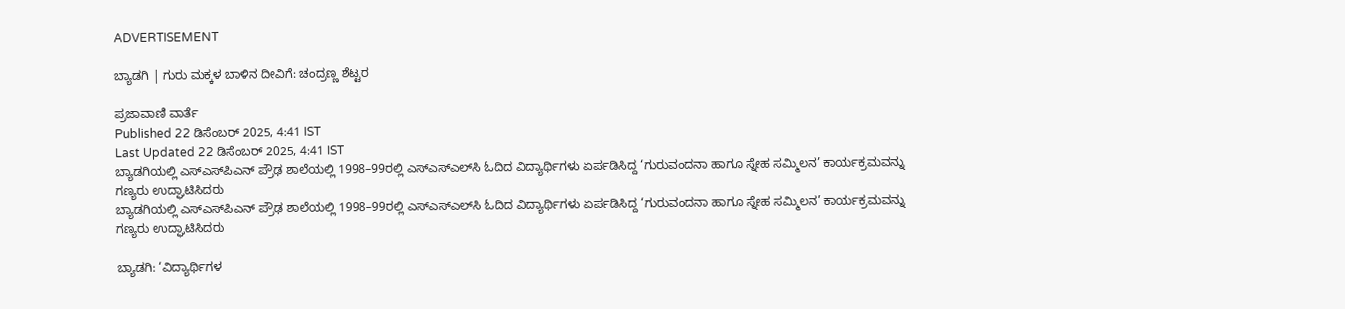ADVERTISEMENT

ಬ್ಯಾಡಗಿ | ಗುರು ಮಕ್ಕಳ ಬಾಳಿನ ದೀವಿಗೆ: ಚಂದ್ರಣ್ಣ ಶೆಟ್ಟರ

ಪ್ರಜಾವಾಣಿ ವಾರ್ತೆ
Published 22 ಡಿಸೆಂಬರ್ 2025, 4:41 IST
Last Updated 22 ಡಿಸೆಂಬರ್ 2025, 4:41 IST
ಬ್ಯಾಡಗಿಯಲ್ಲಿ ಎಸ್‌ಎಸ್‌ಪಿಎನ್‌ ಪ್ರೌಢ ಶಾಲೆಯಲ್ಲಿ 1998–99ರಲ್ಲಿ ಎಸ್‌ಎಸ್‌ಎಲ್‌ಸಿ ಓದಿದ ವಿದ್ಯಾರ್ಥಿಗಳು ಏರ್ಪಡಿಸಿದ್ದ ‘ಗುರುವಂದನಾ ಹಾಗೂ ಸ್ನೇಹ ಸಮ್ಮಿಲನ’ ಕಾರ್ಯಕ್ರಮವನ್ನು ಗಣ್ಯರು ಉದ್ಘಾಟಿಸಿದರು
ಬ್ಯಾಡಗಿಯಲ್ಲಿ ಎಸ್‌ಎಸ್‌ಪಿಎನ್‌ ಪ್ರೌಢ ಶಾಲೆಯಲ್ಲಿ 1998–99ರಲ್ಲಿ ಎಸ್‌ಎಸ್‌ಎಲ್‌ಸಿ ಓದಿದ ವಿದ್ಯಾರ್ಥಿಗಳು ಏರ್ಪಡಿಸಿದ್ದ ‘ಗುರುವಂದನಾ ಹಾಗೂ ಸ್ನೇಹ ಸಮ್ಮಿಲನ’ ಕಾರ್ಯಕ್ರಮವನ್ನು ಗಣ್ಯರು ಉದ್ಘಾಟಿಸಿದರು

ಬ್ಯಾಡಗಿ: ‘ವಿದ್ಯಾರ್ಥಿಗಳ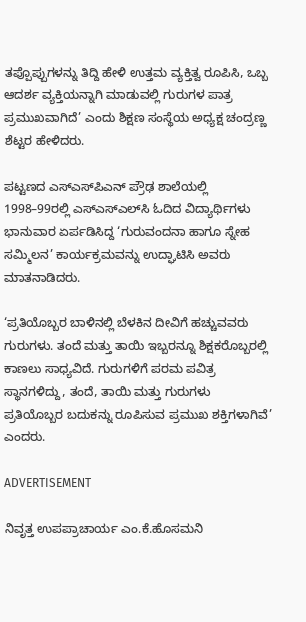ತಪ್ಪೊಪ್ಪುಗಳನ್ನು ತಿದ್ದಿ ಹೇಳಿ ಉತ್ತಮ ವ್ಯಕ್ತಿತ್ವ ರೂಪಿಸಿ, ಒಬ್ಬ ಆದರ್ಶ ವ್ಯಕ್ತಿಯನ್ನಾಗಿ ಮಾಡುವಲ್ಲಿ ಗುರುಗಳ ಪಾತ್ರ ಪ್ರಮುಖವಾಗಿದೆ’ ಎಂದು ಶಿಕ್ಷಣ ಸಂಸ್ಥೆಯ ಅಧ್ಯಕ್ಷ ಚಂದ್ರಣ್ಣ ಶೆಟ್ಟರ ಹೇಳಿದರು.

ಪಟ್ಟಣದ ಎಸ್‌ಎಸ್‌ಪಿಎನ್‌ ಪ್ರೌಢ ಶಾಲೆಯಲ್ಲಿ 1998–99ರಲ್ಲಿ ಎಸ್‌ಎಸ್‌ಎಲ್‌ಸಿ ಓದಿದ ವಿದ್ಯಾರ್ಥಿಗಳು ಭಾನುವಾರ ಏರ್ಪಡಿಸಿದ್ದ ‘ಗುರುವಂದನಾ ಹಾಗೂ ಸ್ನೇಹ ಸಮ್ಮಿಲನ’ ಕಾರ್ಯಕ್ರಮವನ್ನು ಉದ್ಘಾಟಿಸಿ ಅವರು ಮಾತನಾಡಿದರು.

‘ಪ್ರತಿಯೊಬ್ಬರ ಬಾಳಿನಲ್ಲಿ ಬೆಳಕಿನ ದೀವಿಗೆ ಹಚ್ಚುವವರು ಗುರುಗಳು. ತಂದೆ ಮತ್ತು ತಾಯಿ ಇಬ್ಬರನ್ನೂ ಶಿಕ್ಷಕರೊಬ್ಬರಲ್ಲಿ ಕಾಣಲು ಸಾಧ್ಯವಿದೆ. ಗುರುಗಳಿಗೆ ಪರಮ ಪವಿತ್ರ ಸ್ಥಾನಗಳಿದ್ದು, ತಂದೆ, ತಾಯಿ ಮತ್ತು ಗುರುಗಳು ಪ್ರತಿಯೊಬ್ಬರ ಬದುಕನ್ನು ರೂಪಿಸುವ ಪ್ರಮುಖ ಶಕ್ತಿಗಳಾಗಿವೆ’ ಎಂದರು.

ADVERTISEMENT

ನಿವೃತ್ತ ಉಪಪ್ರಾಚಾರ್ಯ ಎಂ.ಕೆ.ಹೊಸಮನಿ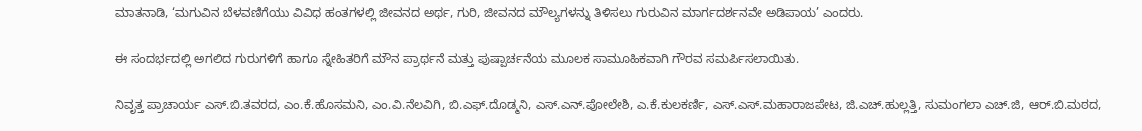ಮಾತನಾಡಿ, ‘ಮಗುವಿನ ಬೆಳವಣಿಗೆಯು ವಿವಿಧ ಹಂತಗಳಲ್ಲಿ ಜೀವನದ ಅರ್ಥ, ಗುರಿ, ಜೀವನದ ಮೌಲ್ಯಗಳನ್ನು ತಿಳಿಸಲು ಗುರುವಿನ ಮಾರ್ಗದರ್ಶನವೇ ಅಡಿಪಾಯ’ ಎಂದರು.

ಈ ಸಂದರ್ಭದಲ್ಲಿ ಅಗಲಿದ ಗುರುಗಳಿಗೆ ಹಾಗೂ ಸ್ನೇಹಿತರಿಗೆ ಮೌನ ಪ್ರಾರ್ಥನೆ ಮತ್ತು ಪುಷ್ಪಾರ್ಚನೆಯ ಮೂಲಕ ಸಾಮೂಹಿಕವಾಗಿ ಗೌರವ ಸಮರ್ಪಿಸಲಾಯಿತು.

ನಿವೃತ್ತ ಪ್ರಾಚಾರ್ಯ ಎಸ್‌.ಬಿ.ತವರದ, ಎಂ.ಕೆ.ಹೊಸಮನಿ, ಎಂ.ವಿ.ನೆಲವಿಗಿ, ಬಿ.ಎಫ್‌.ದೊಡ್ಮನಿ, ಎಸ್‌.ಎನ್‌.ಪೋಲೇಶಿ, ಎ.ಕೆ.ಕುಲಕರ್ಣಿ, ಎಸ್‌.ಎಸ್‌.ಮಹಾರಾಜಪೇಟ, ಜಿ.ಎಚ್‌.ಹುಲ್ಲತ್ತಿ, ಸುಮಂಗಲಾ ಎಚ್‌.ಜಿ, ಆರ್‌.ಬಿ.ಮಠದ,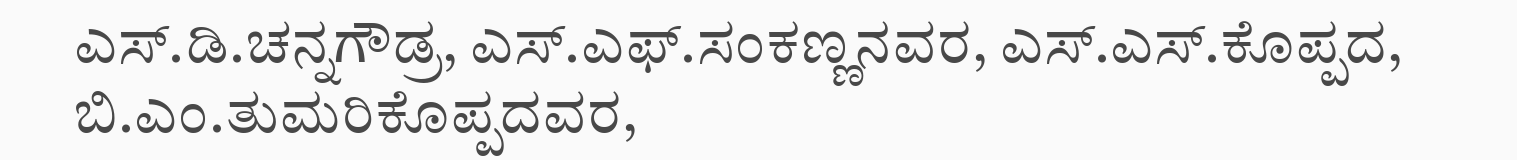ಎಸ್‌.ಡಿ.ಚನ್ನಗೌಡ್ರ, ಎಸ್‌.ಎಫ್‌.ಸಂಕಣ್ಣನವರ, ಎಸ್‌.ಎಸ್‌.ಕೊಪ್ಪದ, ಬಿ.ಎಂ.ತುಮರಿಕೊಪ್ಪದವರ,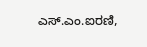ಎಸ್‌.ಎಂ.ಐರಣಿ,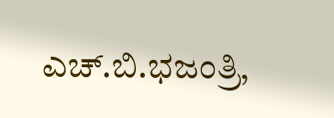ಎಚ್‌.ಬಿ.ಭಜಂತ್ರಿ,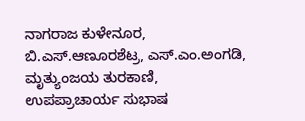ನಾಗರಾಜ ಕುಳೇನೂರ, ಬಿ.ಎಸ್‌.ಆಣೂರಶೆಟ್ರ, ಎಸ್‌.ಎಂ.ಅಂಗಡಿ, ಮೃತ್ಯುಂಜಯ ತುರಕಾಣಿ, ಉಪಪ್ರಾಚಾರ್ಯ ಸುಭಾಷ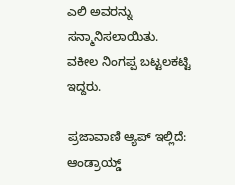ಎಲಿ ಅವರನ್ನು ಸನ್ಮಾನಿಸಲಾಯಿತು. ವಕೀಲ ನಿಂಗಪ್ಪ ಬಟ್ಟಲಕಟ್ಟಿ ಇದ್ದರು.

ಪ್ರಜಾವಾಣಿ ಆ್ಯಪ್ ಇಲ್ಲಿದೆ: ಆಂಡ್ರಾಯ್ಡ್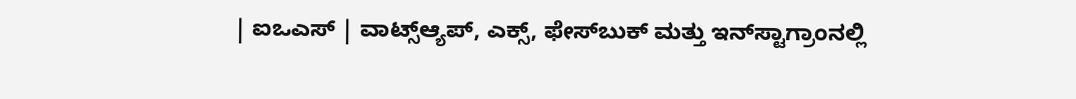| ಐಒಎಸ್ | ವಾಟ್ಸ್ಆ್ಯಪ್, ಎಕ್ಸ್, ಫೇಸ್‌ಬುಕ್ ಮತ್ತು ಇನ್‌ಸ್ಟಾಗ್ರಾಂನಲ್ಲಿ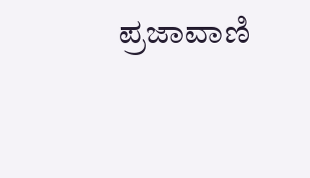ಪ್ರಜಾವಾಣಿ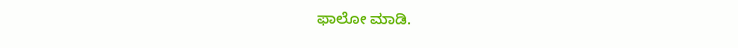ಫಾಲೋ ಮಾಡಿ.